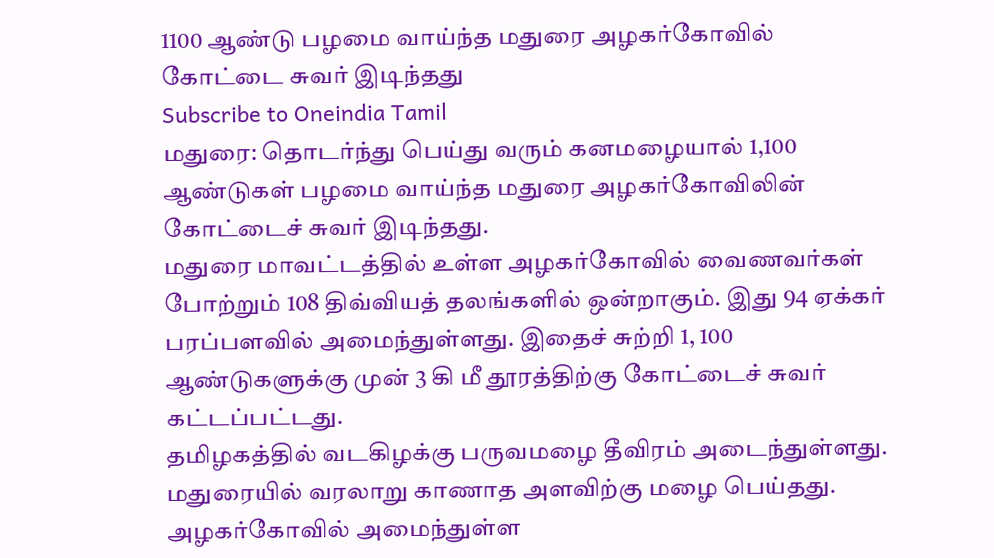1100 ஆண்டு பழமை வாய்ந்த மதுரை அழகர்கோவில் கோட்டை சுவர் இடிந்தது
Subscribe to Oneindia Tamil
மதுரை: தொடர்ந்து பெய்து வரும் கனமழையால் 1,100 ஆண்டுகள் பழமை வாய்ந்த மதுரை அழகர்கோவிலின் கோட்டைச் சுவர் இடிந்தது.
மதுரை மாவட்டத்தில் உள்ள அழகர்கோவில் வைணவர்கள் போற்றும் 108 திவ்வியத் தலங்களில் ஒன்றாகும். இது 94 ஏக்கர் பரப்பளவில் அமைந்துள்ளது. இதைச் சுற்றி 1, 100 ஆண்டுகளுக்கு முன் 3 கி மீ தூரத்திற்கு கோட்டைச் சுவர் கட்டப்பட்டது.
தமிழகத்தில் வடகிழக்கு பருவமழை தீவிரம் அடைந்துள்ளது. மதுரையில் வரலாறு காணாத அளவிற்கு மழை பெய்தது. அழகர்கோவில் அமைந்துள்ள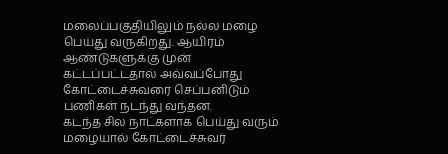மலைப்பகுதியிலும் நல்ல மழை பெய்து வருகிறது. ஆயிரம் ஆண்டுகளுக்கு முன் கட்டப்பட்டதால் அவ்வப்போது கோட்டைச்சுவரை செப்பனிடும் பணிகள் நடந்து வந்தன.
கடந்த சில நாட்களாக பெய்து வரும் மழையால் கோட்டைச்சுவர்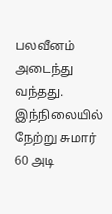பலவீனம் அடைந்து வந்தது. இந்நிலையில் நேற்று சுமார் 60 அடி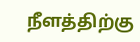நீளத்திற்கு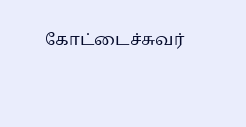கோட்டைச்சுவர்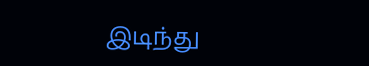இடிந்து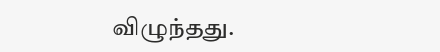விழுந்தது.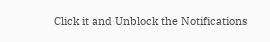Click it and Unblock the Notifications